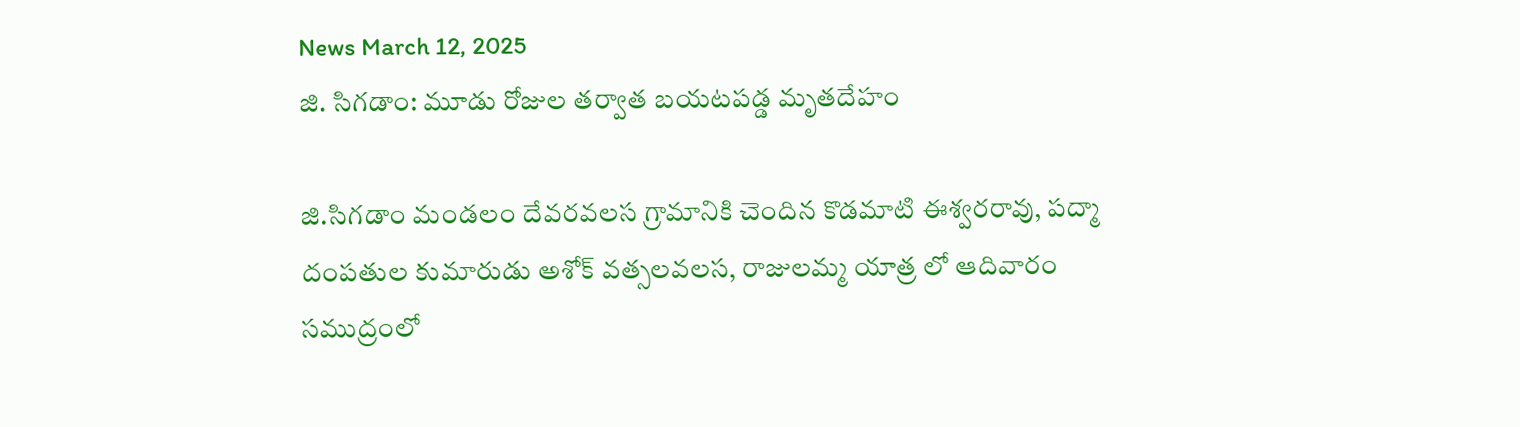News March 12, 2025
జి. సిగడాం: మూడు రోజుల తర్వాత బయటపడ్డ మృతదేహం

జి.సిగడాం మండలం దేవరవలస గ్రామానికి చెందిన కొడమాటి ఈశ్వరరావు, పద్మా దంపతుల కుమారుడు అశోక్ వత్సలవలస, రాజులమ్మ యాత్ర లో ఆదివారం సముద్రంలో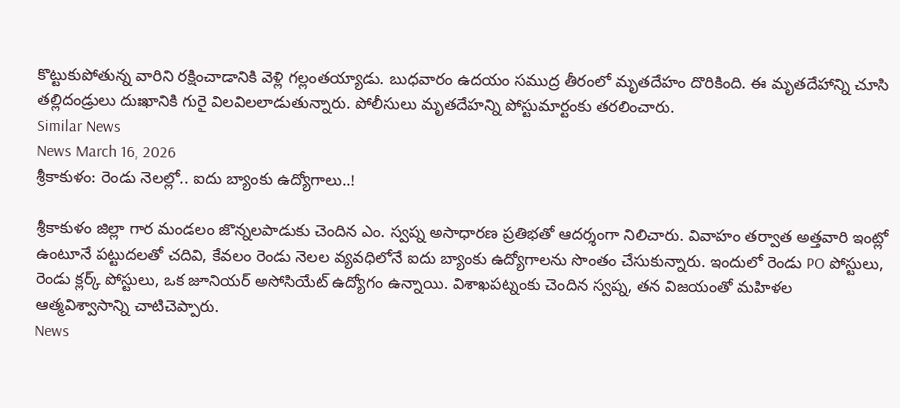కొట్టుకుపోతున్న వారిని రక్షించాడానికి వెళ్లి గల్లంతయ్యాడు. బుధవారం ఉదయం సముద్ర తీరంలో మృతదేహం దొరికింది. ఈ మృతదేహాన్ని చూసి తల్లిదండ్రులు దుఃఖానికి గురై విలవిలలాడుతున్నారు. పోలీసులు మృతదేహన్ని పోస్టుమార్టంకు తరలించారు.
Similar News
News March 16, 2026
శ్రీకాకుళం: రెండు నెలల్లో.. ఐదు బ్యాంకు ఉద్యోగాలు..!

శ్రీకాకుళం జిల్లా గార మండలం జొన్నలపాడుకు చెందిన ఎం. స్వప్న అసాధారణ ప్రతిభతో ఆదర్శంగా నిలిచారు. వివాహం తర్వాత అత్తవారి ఇంట్లో ఉంటూనే పట్టుదలతో చదివి, కేవలం రెండు నెలల వ్యవధిలోనే ఐదు బ్యాంకు ఉద్యోగాలను సొంతం చేసుకున్నారు. ఇందులో రెండు PO పోస్టులు, రెండు క్లర్క్ పోస్టులు, ఒక జూనియర్ అసోసియేట్ ఉద్యోగం ఉన్నాయి. విశాఖపట్నంకు చెందిన స్వప్న, తన విజయంతో మహిళల ఆత్మవిశ్వాసాన్ని చాటిచెప్పారు.
News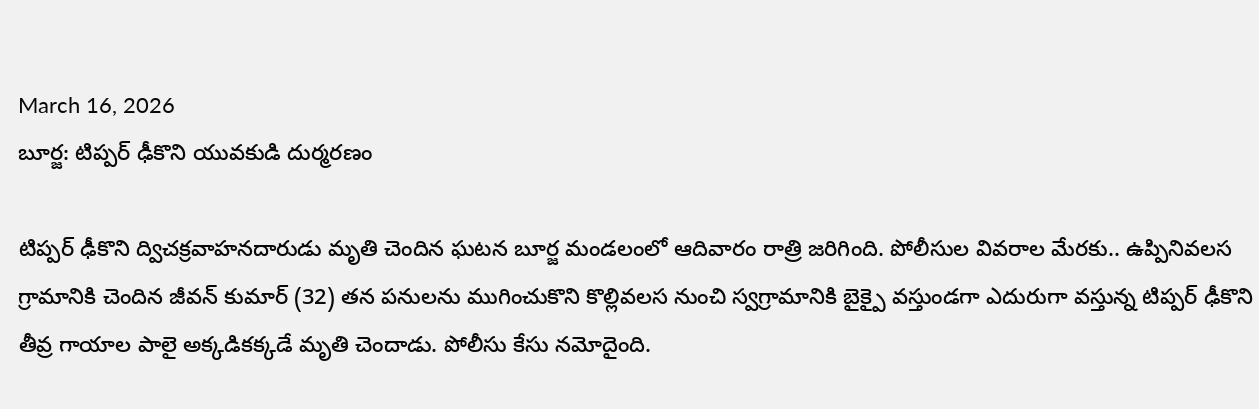March 16, 2026
బూర్జ: టిప్పర్ ఢీకొని యువకుడి దుర్మరణం

టిప్పర్ ఢీకొని ద్విచక్రవాహనదారుడు మృతి చెందిన ఘటన బూర్జ మండలంలో ఆదివారం రాత్రి జరిగింది. పోలీసుల వివరాల మేరకు.. ఉప్పినివలస గ్రామానికి చెందిన జీవన్ కుమార్ (32) తన పనులను ముగించుకొని కొల్లివలస నుంచి స్వగ్రామానికి బైక్పై వస్తుండగా ఎదురుగా వస్తున్న టిప్పర్ ఢీకొని తీవ్ర గాయాల పాలై అక్కడికక్కడే మృతి చెందాడు. పోలీసు కేసు నమోదైంది.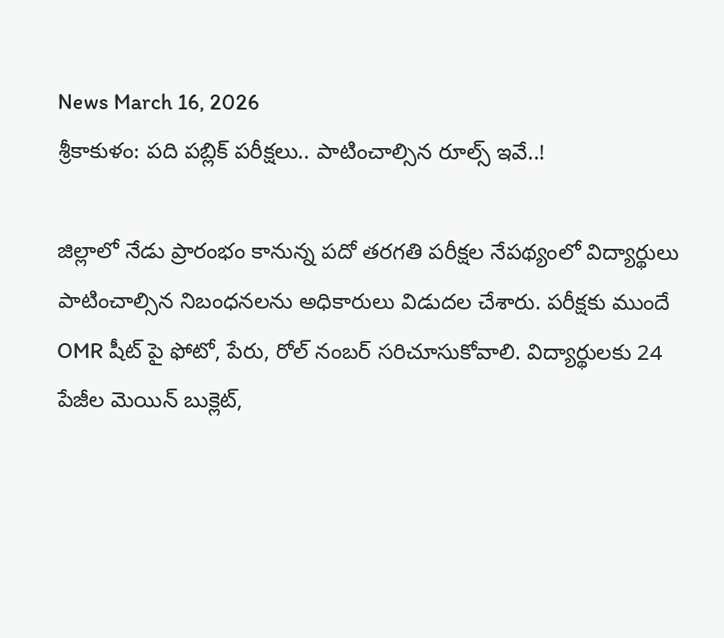News March 16, 2026
శ్రీకాకుళం: పది పబ్లిక్ పరీక్షలు.. పాటించాల్సిన రూల్స్ ఇవే..!

జిల్లాలో నేడు ప్రారంభం కానున్న పదో తరగతి పరీక్షల నేపథ్యంలో విద్యార్థులు పాటించాల్సిన నిబంధనలను అధికారులు విడుదల చేశారు. పరీక్షకు ముందే OMR షీట్ పై ఫోటో, పేరు, రోల్ నంబర్ సరిచూసుకోవాలి. విద్యార్థులకు 24 పేజీల మెయిన్ బుక్లెట్,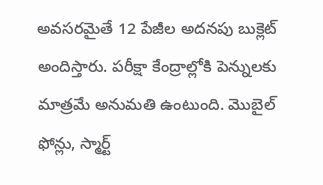అవసరమైతే 12 పేజీల అదనపు బుక్లెట్ అందిస్తారు. పరీక్షా కేంద్రాల్లోకి పెన్నులకు మాత్రమే అనుమతి ఉంటుంది. మొబైల్ ఫోన్లు, స్మార్ట్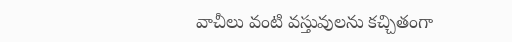వాచీలు వంటి వస్తువులను కచ్చితంగా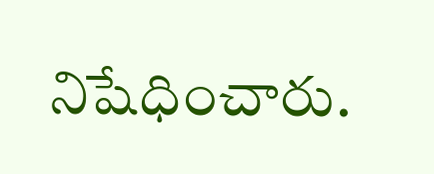నిషేధించారు.